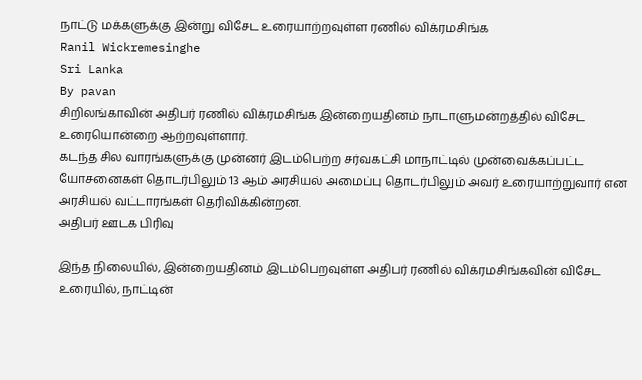நாட்டு மக்களுக்கு இன்று விசேட உரையாற்றவுள்ள ரணில் விக்ரமசிங்க
Ranil Wickremesinghe
Sri Lanka
By pavan
சிறிலங்காவின் அதிபர் ரணில் விக்ரமசிங்க இன்றையதினம் நாடாளுமன்றத்தில் விசேட உரையொன்றை ஆற்றவுள்ளார்.
கடந்த சில வாரங்களுக்கு முன்னர் இடம்பெற்ற சர்வகட்சி மாநாட்டில் முன்வைக்கப்பட்ட யோசனைகள் தொடர்பிலும் 13 ஆம் அரசியல் அமைப்பு தொடர்பிலும் அவர் உரையாற்றுவார் என அரசியல் வட்டாரங்கள் தெரிவிக்கின்றன.
அதிபர் ஊடக பிரிவு

இந்த நிலையில், இன்றையதினம் இடம்பெறவுள்ள அதிபர் ரணில் விக்ரமசிங்கவின் விசேட உரையில், நாட்டின்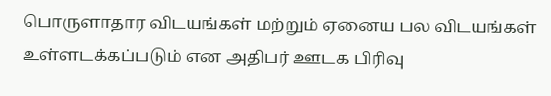பொருளாதார விடயங்கள் மற்றும் ஏனைய பல விடயங்கள் உள்ளடக்கப்படும் என அதிபர் ஊடக பிரிவு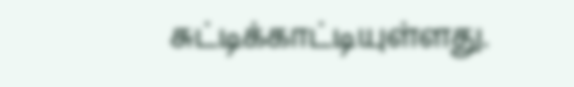சுட்டிக்காட்டியுள்ளது.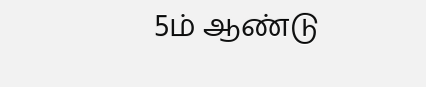5ம் ஆண்டு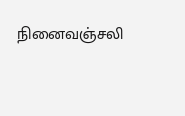நினைவஞ்சலி